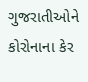ગુજરાતીઓને કોરોનાના કેર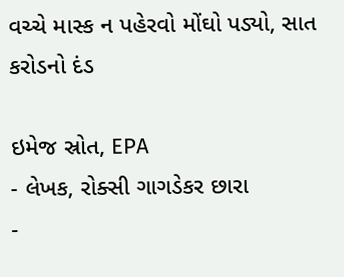વચ્ચે માસ્ક ન પહેરવો મોંઘો પડ્યો, સાત કરોડનો દંડ

ઇમેજ સ્રોત, EPA
- લેખક, રોક્સી ગાગડેકર છારા
-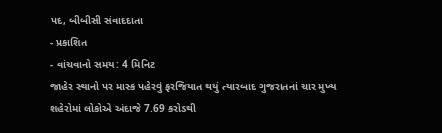પદ, બીબીસી સંવાદદાતા
- પ્રકાશિત
- વાંચવાનો સમય: 4 મિનિટ
જાહેર સ્થાનો પર માસ્ક પહેરવું ફરજિયાત થયું ત્યારબાદ ગુજરાતનાં ચાર મુખ્ય શહેરોમાં લોકોએ અંદાજે 7.69 કરોડથી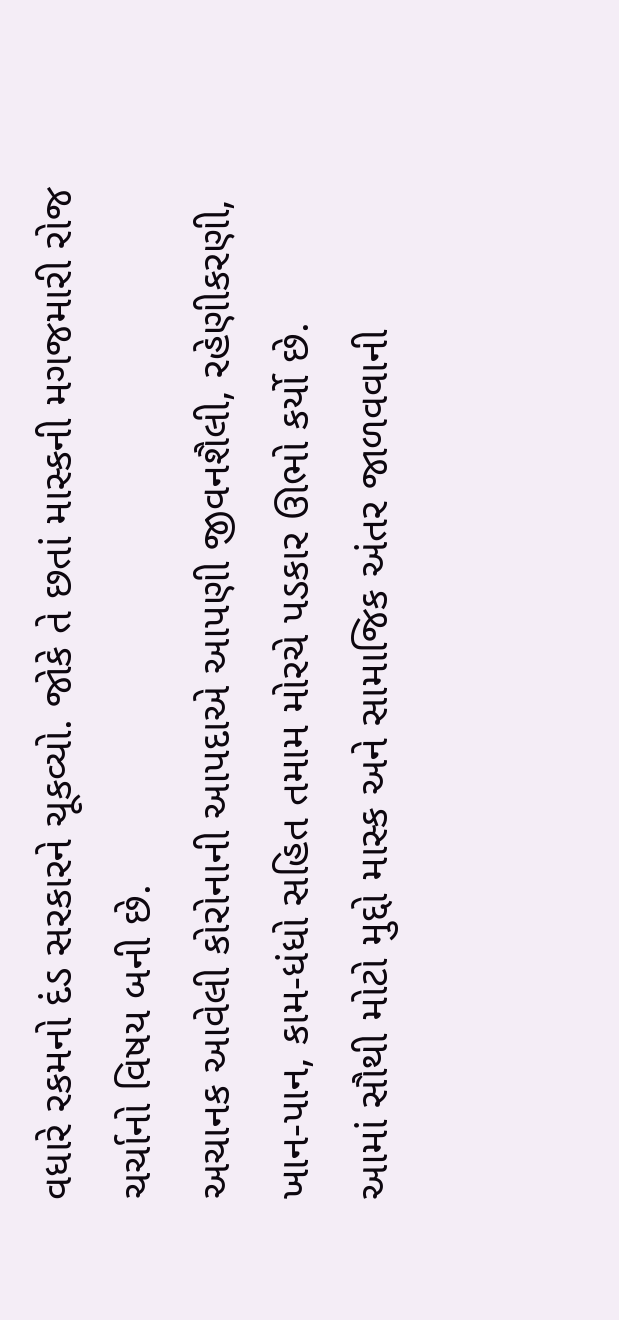વધારે રકમનો દંડ સરકારને ચૂકવ્યો. જોકે તે છતાં માસ્કની મગજમારી રોજ ચર્ચાનો વિષય બની છે.
અચાનક આવેલી કોરોનાની આપદાએ આપણી જીવનશૈલી, રહેણીકરણી, ખાન-પાન, કામ-ધંધો સહિત તમામ મોરચે પડકાર ઊભો કર્યો છે.
આમાં સૌથી મોટો મુદ્દો માસ્ક અને સામાજિક અંતર જાળવવાની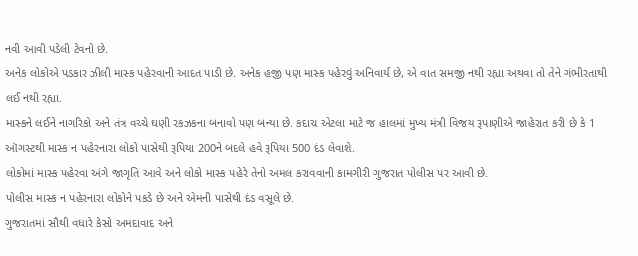નવી આવી પડેલી ટેવનો છે.
અનેક લોકોએ પડકાર ઝીલી માસ્ક પહેરવાની આદત પાડી છે. અનેક હજી પણ માસ્ક પહેરવું અનિવાર્ય છે, એ વાત સમજી નથી રહ્યા અથવા તો તેને ગંભીરતાથી લઈ નથી રહ્યા.
માસ્કને લઈને નાગરિકો અને તંત્ર વચ્ચે ઘણી રકઝકના બનાવો પણ બન્યા છે. કદાચ એટલા માટે જ હાલમાં મુખ્ય મંત્રી વિજય રૂપાણીએ જાહેરાત કરી છે કે 1 ઑગસ્ટથી માસ્ક ન પહેરનારા લોકો પાસેથી રૂપિયા 200ને બદલે હવે રૂપિયા 500 દંડ લેવાશે.
લોકોમાં માસ્ક પહેરવા અંગે જાગૃતિ આવે અને લોકો માસ્ક પહેરે તેનો અમલ કરાવવાની કામગીરી ગુજરાત પોલીસ પર આવી છે.
પોલીસ માસ્ક ન પહેરનારા લોકોને પકડે છે અને એમની પાસેથી દંડ વસૂલે છે.
ગુજરાતમાં સૌથી વધારે કેસો અમદાવાદ અને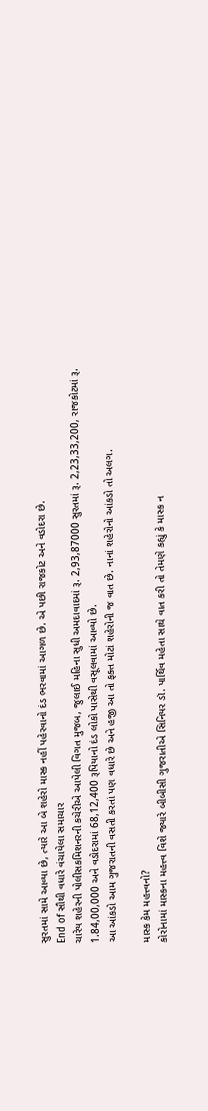સુરતમાં સામે આવ્યા છે, ત્યારે આ બે શહેરો માસ્ક નહીં પહેરવાનો દંડ ભરવામાં આગળ છે. એ પછી રાજકોટ અને વડોદરા છે.
End of સૌથી વધારે વંચાયેલા સમાચાર
ચારેય શહેરની પોલીસકમિશનરની કચેરીએ આપેલી વિગત મુજબ, જુલાઈ મહિના સુધી અમદાવાદમાં રૂ. 2,93,87000 સુરતમાં રૂ. 2,23,33,200, રાજકોટમાં રૂ. 1.84,00,000 અને વડોદરામાં 68,12,400 રૂપિયાનો દંડ લોકો પાસેથી વસૂલવામાં આવ્યો છે.
આ આંકડો આમ ગુજરાતની વસતી કરતાં પણ વધારે છે અને હજી આ તો ફક્ત મોટાં શહેરોની જ વાત છે. નાનાં શહેરોનો આંકડો તો અલગ.

માસ્ક કેમ મહત્ત્વનો?
કોરોનામાં માસ્કના મહત્ત્વ વિશે જ્યારે બીબીસી ગુજરાતીએ સિનિયર ડૉ. પાર્થિવ મહેતા સાથે વાત કરી તો તેમણે કહ્યું કે માસ્ક ન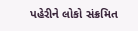પહેરીને લોકો સંક્રમિત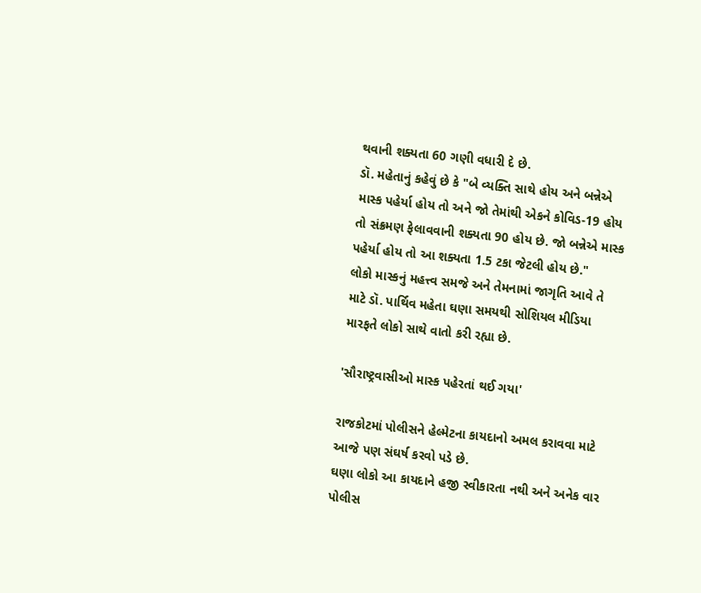થવાની શક્યતા 60 ગણી વધારી દે છે.
ડૉ. મહેતાનું કહેવું છે કે "બે વ્યક્તિ સાથે હોય અને બન્નેએ માસ્ક પહેર્યા હોય તો અને જો તેમાંથી એકને કોવિડ-19 હોય તો સંક્રમણ ફેલાવવાની શક્યતા 90 હોય છે. જો બન્નેએ માસ્ક પહેર્યા હોય તો આ શક્યતા 1.5 ટકા જેટલી હોય છે."
લોકો માસ્કનું મહત્ત્વ સમજે અને તેમનામાં જાગૃતિ આવે તે માટે ડૉ. પાર્થિવ મહેતા ઘણા સમયથી સોશિયલ મીડિયા મારફતે લોકો સાથે વાતો કરી રહ્યા છે.

'સૌરાષ્ટ્રવાસીઓ માસ્ક પહેરતાં થઈ ગયા'

રાજકોટમાં પોલીસને હેલ્મેટના કાયદાનો અમલ કરાવવા માટે આજે પણ સંઘર્ષ કરવો પડે છે.
ઘણા લોકો આ કાયદાને હજી સ્વીકારતા નથી અને અનેક વાર પોલીસ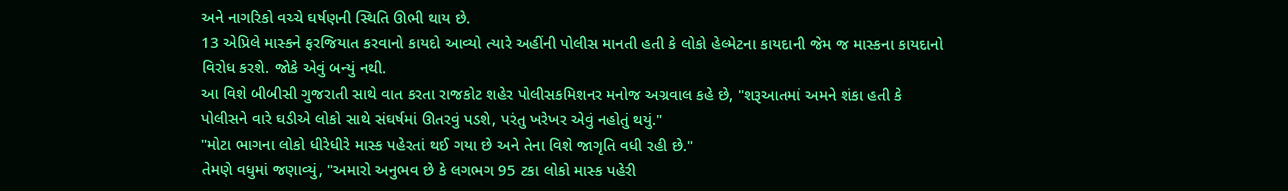અને નાગરિકો વચ્ચે ઘર્ષણની સ્થિતિ ઊભી થાય છે.
13 એપ્રિલે માસ્કને ફરજિયાત કરવાનો કાયદો આવ્યો ત્યારે અહીંની પોલીસ માનતી હતી કે લોકો હેલ્મેટના કાયદાની જેમ જ માસ્કના કાયદાનો વિરોધ કરશે. જોકે એવું બન્યું નથી.
આ વિશે બીબીસી ગુજરાતી સાથે વાત કરતા રાજકોટ શહેર પોલીસકમિશનર મનોજ અગ્રવાલ કહે છે, "શરૂઆતમાં અમને શંકા હતી કે પોલીસને વારે ઘડીએ લોકો સાથે સંઘર્ષમાં ઊતરવું પડશે, પરંતુ ખરેખર એવું નહોતું થયું."
"મોટા ભાગના લોકો ધીરેધીરે માસ્ક પહેરતાં થઈ ગયા છે અને તેના વિશે જાગૃતિ વધી રહી છે."
તેમણે વધુમાં જણાવ્યું, "અમારો અનુભવ છે કે લગભગ 95 ટકા લોકો માસ્ક પહેરી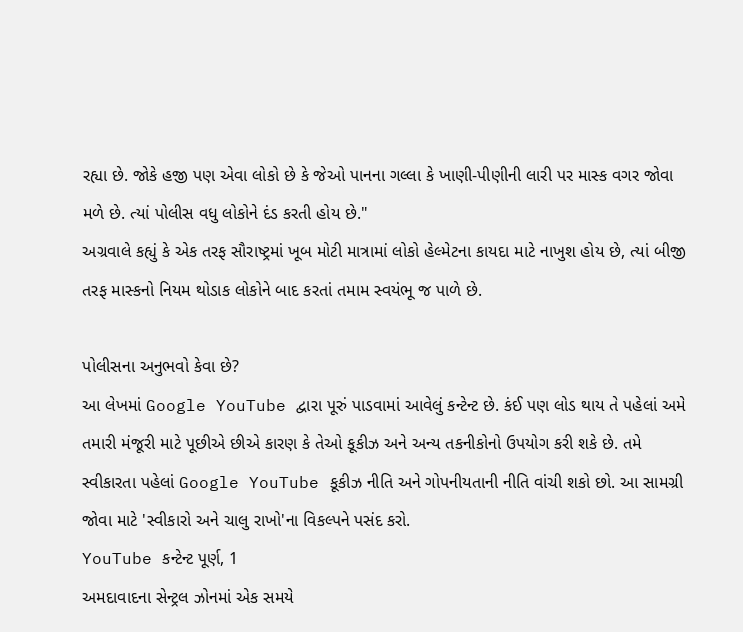રહ્યા છે. જોકે હજી પણ એવા લોકો છે કે જેઓ પાનના ગલ્લા કે ખાણી-પીણીની લારી પર માસ્ક વગર જોવા મળે છે. ત્યાં પોલીસ વધુ લોકોને દંડ કરતી હોય છે."
અગ્રવાલે કહ્યું કે એક તરફ સૌરાષ્ટ્રમાં ખૂબ મોટી માત્રામાં લોકો હેલ્મેટના કાયદા માટે નાખુશ હોય છે, ત્યાં બીજી તરફ માસ્કનો નિયમ થોડાક લોકોને બાદ કરતાં તમામ સ્વયંભૂ જ પાળે છે.

પોલીસના અનુભવો કેવા છે?
આ લેખમાં Google YouTube દ્વારા પૂરું પાડવામાં આવેલું કન્ટેન્ટ છે. કંઈ પણ લોડ થાય તે પહેલાં અમે તમારી મંજૂરી માટે પૂછીએ છીએ કારણ કે તેઓ કૂકીઝ અને અન્ય તકનીકોનો ઉપયોગ કરી શકે છે. તમે સ્વીકારતા પહેલાં Google YouTube કૂકીઝ નીતિ અને ગોપનીયતાની નીતિ વાંચી શકો છો. આ સામગ્રી જોવા માટે 'સ્વીકારો અને ચાલુ રાખો'ના વિકલ્પને પસંદ કરો.
YouTube કન્ટેન્ટ પૂર્ણ, 1
અમદાવાદના સેન્ટ્રલ ઝોનમાં એક સમયે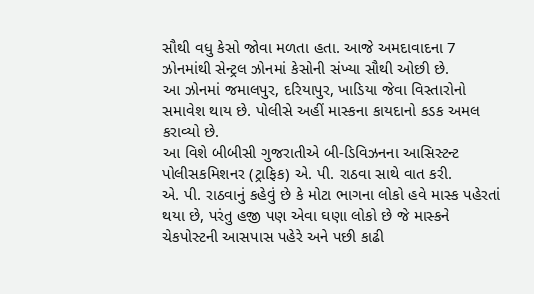સૌથી વધુ કેસો જોવા મળતા હતા. આજે અમદાવાદના 7 ઝોનમાંથી સેન્ટ્રલ ઝોનમાં કેસોની સંખ્યા સૌથી ઓછી છે.
આ ઝોનમાં જમાલપુર, દરિયાપુર, ખાડિયા જેવા વિસ્તારોનો સમાવેશ થાય છે. પોલીસે અહીં માસ્કના કાયદાનો કડક અમલ કરાવ્યો છે.
આ વિશે બીબીસી ગુજરાતીએ બી-ડિવિઝનના આસિસ્ટન્ટ પોલીસકમિશનર (ટ્રાફિક) એ. પી. રાઠવા સાથે વાત કરી.
એ. પી. રાઠવાનું કહેવું છે કે મોટા ભાગના લોકો હવે માસ્ક પહેરતાં થયા છે, પરંતુ હજી પણ એવા ઘણા લોકો છે જે માસ્કને ચેકપોસ્ટની આસપાસ પહેરે અને પછી કાઢી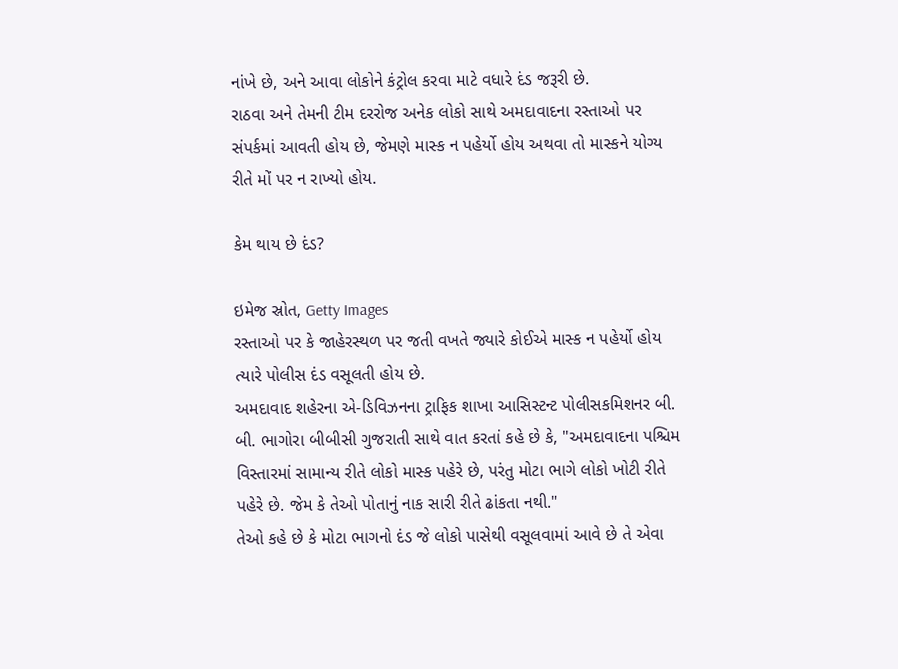નાંખે છે, અને આવા લોકોને કંટ્રોલ કરવા માટે વધારે દંડ જરૂરી છે.
રાઠવા અને તેમની ટીમ દરરોજ અનેક લોકો સાથે અમદાવાદના રસ્તાઓ પર સંપર્કમાં આવતી હોય છે, જેમણે માસ્ક ન પહેર્યો હોય અથવા તો માસ્કને યોગ્ય રીતે મોં પર ન રાખ્યો હોય.

કેમ થાય છે દંડ?

ઇમેજ સ્રોત, Getty Images
રસ્તાઓ પર કે જાહેરસ્થળ પર જતી વખતે જ્યારે કોઈએ માસ્ક ન પહેર્યો હોય ત્યારે પોલીસ દંડ વસૂલતી હોય છે.
અમદાવાદ શહેરના એ-ડિવિઝનના ટ્રાફિક શાખા આસિસ્ટન્ટ પોલીસકમિશનર બી. બી. ભાગોરા બીબીસી ગુજરાતી સાથે વાત કરતાં કહે છે કે, "અમદાવાદના પશ્ચિમ વિસ્તારમાં સામાન્ય રીતે લોકો માસ્ક પહેરે છે, પરંતુ મોટા ભાગે લોકો ખોટી રીતે પહેરે છે. જેમ કે તેઓ પોતાનું નાક સારી રીતે ઢાંકતા નથી."
તેઓ કહે છે કે મોટા ભાગનો દંડ જે લોકો પાસેથી વસૂલવામાં આવે છે તે એવા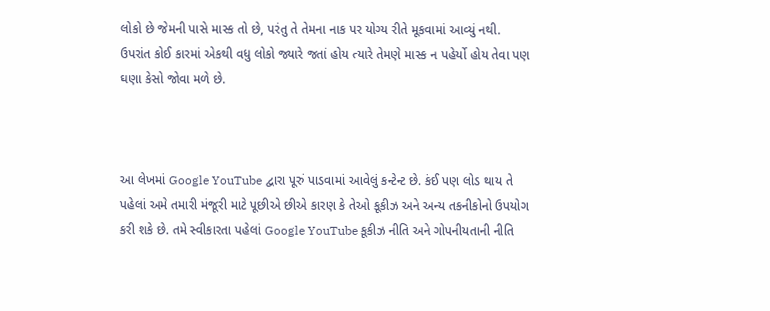લોકો છે જેમની પાસે માસ્ક તો છે, પરંતુ તે તેમના નાક પર યોગ્ય રીતે મૂકવામાં આવ્યું નથી.
ઉપરાંત કોઈ કારમાં એકથી વધુ લોકો જ્યારે જતાં હોય ત્યારે તેમણે માસ્ક ન પહેર્યો હોય તેવા પણ ઘણા કેસો જોવા મળે છે.



આ લેખમાં Google YouTube દ્વારા પૂરું પાડવામાં આવેલું કન્ટેન્ટ છે. કંઈ પણ લોડ થાય તે પહેલાં અમે તમારી મંજૂરી માટે પૂછીએ છીએ કારણ કે તેઓ કૂકીઝ અને અન્ય તકનીકોનો ઉપયોગ કરી શકે છે. તમે સ્વીકારતા પહેલાં Google YouTube કૂકીઝ નીતિ અને ગોપનીયતાની નીતિ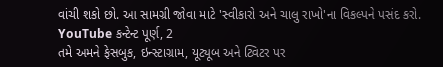વાંચી શકો છો. આ સામગ્રી જોવા માટે 'સ્વીકારો અને ચાલુ રાખો'ના વિકલ્પને પસંદ કરો.
YouTube કન્ટેન્ટ પૂર્ણ, 2
તમે અમને ફેસબુક, ઇન્સ્ટાગ્રામ, યૂટ્યૂબ અને ટ્વિટર પર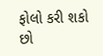ફોલો કરી શકો છો